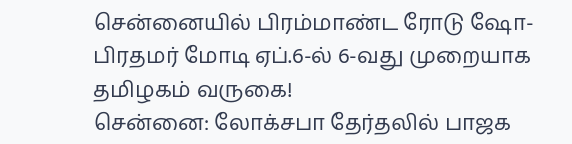சென்னையில் பிரம்மாண்ட ரோடு ஷோ- பிரதமர் மோடி ஏப்.6-ல் 6-வது முறையாக தமிழகம் வருகை!
சென்னை: லோக்சபா தேர்தலில் பாஜக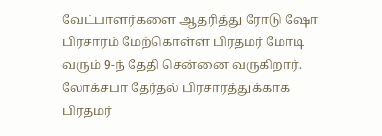வேட்பாளர்களை ஆதரித்து ரோடு ஷோ பிரசாரம் மேற்கொள்ள பிரதமர் மோடி வரும் 9-ந் தேதி சென்னை வருகிறார். லோக்சபா தேர்தல் பிரசாரத்துக்காக பிரதமர்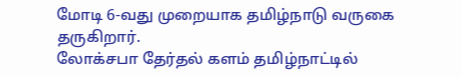மோடி 6-வது முறையாக தமிழ்நாடு வருகை தருகிறார்.
லோக்சபா தேர்தல் களம் தமிழ்நாட்டில்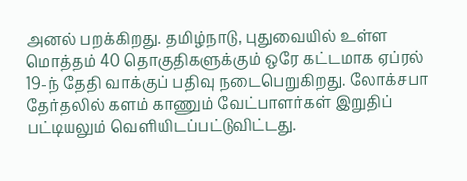அனல் பறக்கிறது. தமிழ்நாடு, புதுவையில் உள்ள மொத்தம் 40 தொகுதிகளுக்கும் ஒரே கட்டமாக ஏப்ரல் 19-ந் தேதி வாக்குப் பதிவு நடைபெறுகிறது. லோக்சபா தேர்தலில் களம் காணும் வேட்பாளர்கள் இறுதிப் பட்டியலும் வெளியிடப்பட்டுவிட்டது.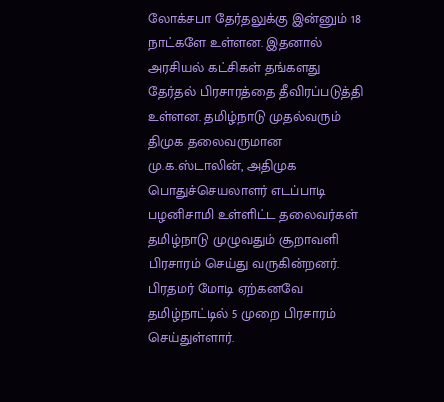லோக்சபா தேர்தலுக்கு இன்னும் 18 நாட்களே உள்ளன. இதனால் அரசியல் கட்சிகள் தங்களது தேர்தல் பிரசாரத்தை தீவிரப்படுத்தி உள்ளன. தமிழ்நாடு முதல்வரும் திமுக தலைவருமான மு.க.ஸ்டாலின், அதிமுக பொதுச்செயலாளர் எடப்பாடி பழனிசாமி உள்ளிட்ட தலைவர்கள் தமிழ்நாடு முழுவதும் சூறாவளி பிரசாரம் செய்து வருகின்றனர்.
பிரதமர் மோடி ஏற்கனவே தமிழ்நாட்டில் 5 முறை பிரசாரம் செய்துள்ளார்.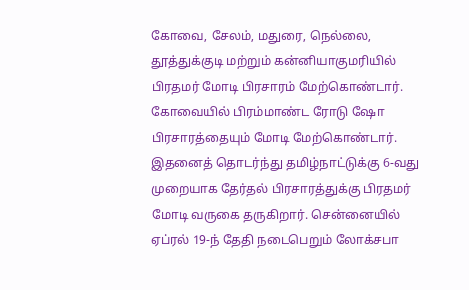கோவை, சேலம், மதுரை, நெல்லை, தூத்துக்குடி மற்றும் கன்னியாகுமரியில் பிரதமர் மோடி பிரசாரம் மேற்கொண்டார். கோவையில் பிரம்மாண்ட ரோடு ஷோ பிரசாரத்தையும் மோடி மேற்கொண்டார்.
இதனைத் தொடர்ந்து தமிழ்நாட்டுக்கு 6-வது முறையாக தேர்தல் பிரசாரத்துக்கு பிரதமர் மோடி வருகை தருகிறார். சென்னையில் ஏப்ரல் 19-ந் தேதி நடைபெறும் லோக்சபா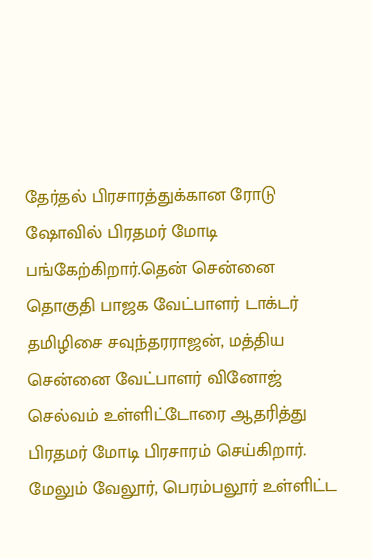தேர்தல் பிரசாரத்துக்கான ரோடு ஷோவில் பிரதமர் மோடி பங்கேற்கிறார்.தென் சென்னை தொகுதி பாஜக வேட்பாளர் டாக்டர் தமிழிசை சவுந்தரராஜன், மத்திய சென்னை வேட்பாளர் வினோஜ் செல்வம் உள்ளிட்டோரை ஆதரித்து பிரதமர் மோடி பிரசாரம் செய்கிறார். மேலும் வேலூர், பெரம்பலூர் உள்ளிட்ட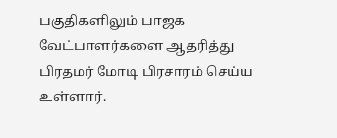பகுதிகளிலும் பாஜக வேட்பாளர்களை ஆதரித்து பிரதமர் மோடி பிரசாரம் செய்ய உள்ளார்.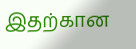இதற்கான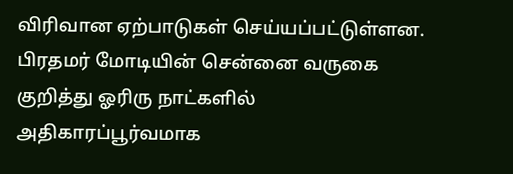விரிவான ஏற்பாடுகள் செய்யப்பட்டுள்ளன. பிரதமர் மோடியின் சென்னை வருகை குறித்து ஓரிரு நாட்களில் அதிகாரப்பூர்வமாக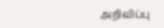அறிவிப்பு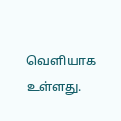வெளியாக உள்ளது.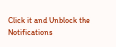Click it and Unblock the Notifications